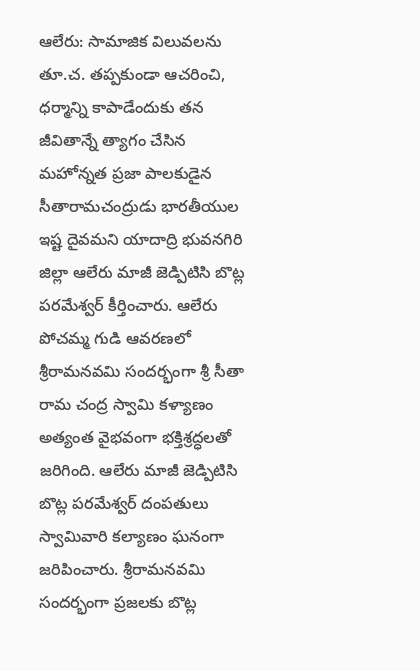ఆలేరు: సామాజిక విలువలను తూ.చ. తప్పకుండా ఆచరించి, ధర్మాన్ని కాపాడేందుకు తన జీవితాన్నే త్యాగం చేసిన మహోన్నత ప్రజా పాలకుడైన సీతారామచంద్రుడు భారతీయుల ఇష్ట దైవమని యాదాద్రి భువనగిరి జిల్లా ఆలేరు మాజీ జెడ్పిటిసి బొట్ల పరమేశ్వర్ కీర్తించారు. ఆలేరు పోచమ్మ గుడి ఆవరణలో శ్రీరామనవమి సందర్భంగా శ్రీ సీతా రామ చంద్ర స్వామి కళ్యాణం అత్యంత వైభవంగా భక్తిశ్రద్ధలతో జరిగింది. ఆలేరు మాజీ జెడ్పిటిసి బొట్ల పరమేశ్వర్ దంపతులు స్వామివారి కల్యాణం ఘనంగా జరిపించారు. శ్రీరామనవమి సందర్భంగా ప్రజలకు బొట్ల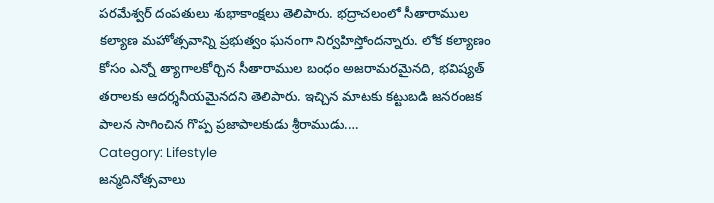పరమేశ్వర్ దంపతులు శుభాకాంక్షలు తెలిపారు. భద్రాచలంలో సీతారాముల కల్యాణ మహోత్సవాన్ని ప్రభుత్వం ఘనంగా నిర్వహిస్తోందన్నారు. లోక కల్యాణం కోసం ఎన్నో త్యాగాలకోర్చిన సీతారాముల బంధం అజరామరమైనది, భవిష్యత్ తరాలకు ఆదర్శనీయమైనదని తెలిపారు. ఇచ్చిన మాటకు కట్టుబడి జనరంజక పాలన సాగించిన గొప్ప ప్రజాపాలకుడు శ్రీరాముడు.…
Category: Lifestyle
జన్మదినోత్సవాలు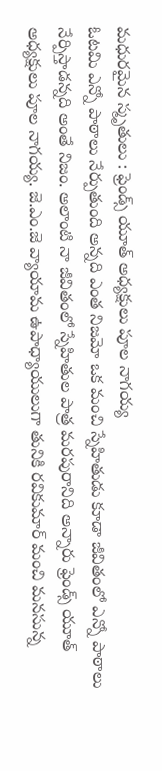మధురమైన స్మృతులు : ఫ్రెండ్స్ యూత్ అధ్యక్షులు పూల నాగయ్య
ఓటమి ఎన్నో పాఠాలు నేర్పుతుంది అన్నది ఎంత నిజమో ఒక మంచి స్నేహితుడు కూడా జీవితంలో ఎన్నో పాఠాలు నేర్పిస్తాడన్నది అంతే నిజం. అలాంటి నా జీవితంలో స్నేహితుల పాత్ర మరపురానిది అన్నారు ఫ్రెండ్స్ యూత్ అధ్యక్షులు పూల నాగయ్య. జె.ఎం.జె వ్యాయామ ఉపాధ్యాయులుగా తునికి రవికుమార్ మంచి మనసున్న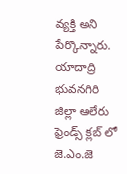వ్యక్తి అని పేర్కొన్నారు. యాదాద్రి భువనగిరి జిల్లా ఆలేరు ఫ్రెండ్స్ క్లబ్ లో జె.ఎం.జె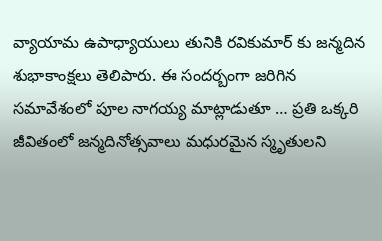వ్యాయామ ఉపాధ్యాయులు తునికి రవికుమార్ కు జన్మదిన శుభాకాంక్షలు తెలిపారు. ఈ సందర్బంగా జరిగిన సమావేశంలో పూల నాగయ్య మాట్లాడుతూ … ప్రతి ఒక్కరి జీవితంలో జన్మదినోత్సవాలు మధురమైన స్మృతులని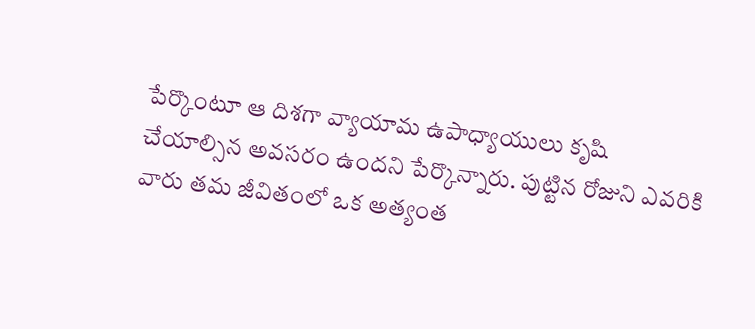పేర్కొంటూ ఆ దిశగా వ్యాయామ ఉపాధ్యాయులు కృషి చేయాల్సిన అవసరం ఉందని పేర్కొన్నారు. పుట్టిన రోజుని ఎవరికి వారు తమ జీవితంలో ఒక అత్యంత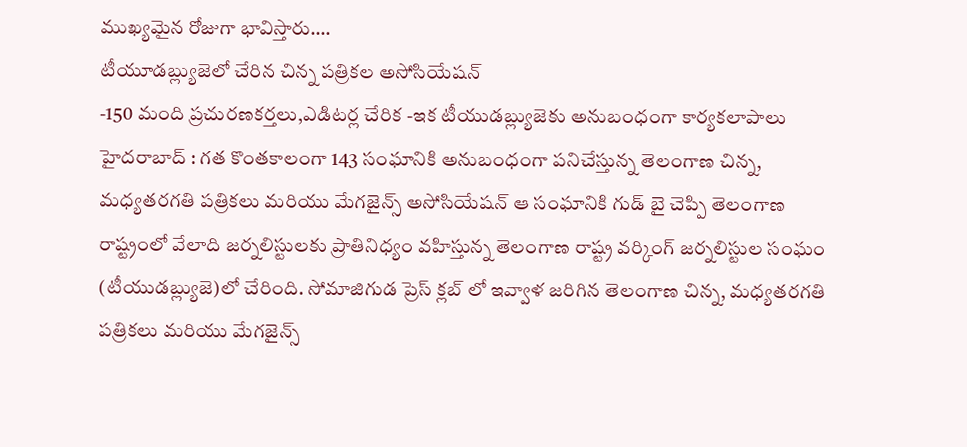ముఖ్యమైన రోజుగా భావిస్తారు.…
టీయూడబ్ల్యుజెలో చేరిన చిన్న పత్రికల అసోసియేషన్
-150 మంది ప్రచురణకర్తలు,ఎడిటర్ల చేరిక -ఇక టీయుడబ్ల్యుజెకు అనుబంధంగా కార్యకలాపాలు హైదరాబాద్ : గత కొంతకాలంగా 143 సంఘానికి అనుబంధంగా పనిచేస్తున్న తెలంగాణ చిన్న, మధ్యతరగతి పత్రికలు మరియు మేగజైన్స్ అసోసియేషన్ ఆ సంఘానికి గుడ్ బై చెప్పి తెలంగాణ రాష్ట్రంలో వేలాది జర్నలిస్టులకు ప్రాతినిధ్యం వహిస్తున్న తెలంగాణ రాష్ట్ర వర్కింగ్ జర్నలిస్టుల సంఘం (టీయుడబ్ల్యుజె)లో చేరింది. సోమాజిగుడ ప్రెస్ క్లబ్ లో ఇవ్వాళ జరిగిన తెలంగాణ చిన్న, మధ్యతరగతి పత్రికలు మరియు మేగజైన్స్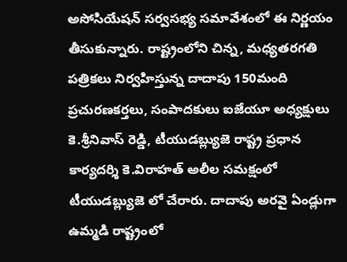అసోసియేషన్ సర్వసభ్య సమావేశంలో ఈ నిర్ణయం తీసుకున్నారు. రాష్ట్రంలోని చిన్న, మధ్యతరగతి పత్రికలు నిర్వహిస్తున్న దాదాపు 150మంది ప్రచురణకర్తలు, సంపాదకులు ఐజేయూ అధ్యక్షులు కె.శ్రీనివాస్ రెడ్డి, టీయుడబ్ల్యుజె రాష్ట్ర ప్రధాన కార్యదర్శి కె.విరాహత్ అలీల సమక్షంలో టీయుడబ్ల్యుజె లో చేరారు. దాదాపు అరవై ఏండ్లుగా ఉమ్మడి రాష్ట్రంలో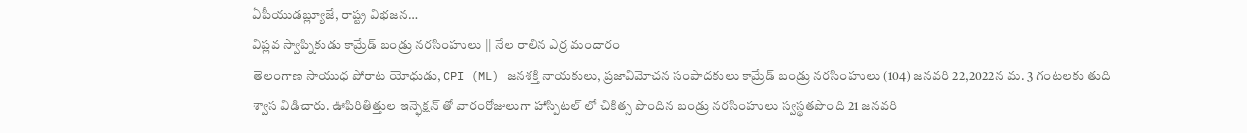ఏపీయుడబ్ల్యూజే, రాష్ట్ర విభజన…
విప్లవ స్వాప్నికుడు కామ్రేడ్ బండ్రు నరసింహులు || నేల రాలిన ఎర్ర మందారం
తెలంగాణ సాయుధ పోరాట యోధుడు, CPI (ML) జనశక్తి నాయకులు, ప్రజావిమోచన సంపాదకులు కామ్రేడ్ బండ్రు నరసింహులు (104) జనవరి 22,2022న మ. 3 గంటలకు తుది శ్వాస విడిచారు. ఊపిరితిత్తుల ఇన్ఫెక్షన్ తో వారంరోజులుగా హాస్పిటల్ లో చికిత్స పొందిన బండ్రు నరసింహులు స్వస్థతపొంది 21 జనవరి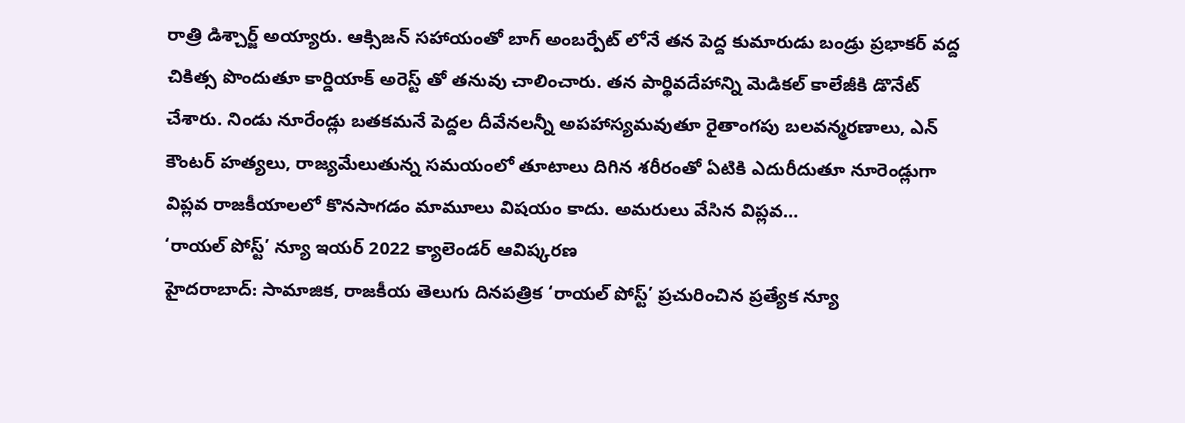రాత్రి డిశ్చార్జ్ అయ్యారు. ఆక్సిజన్ సహాయంతో బాగ్ అంబర్పేట్ లోనే తన పెద్ద కుమారుడు బండ్రు ప్రభాకర్ వద్ద చికిత్స పొందుతూ కార్డియాక్ అరెస్ట్ తో తనువు చాలించారు. తన పార్థివదేహాన్ని మెడికల్ కాలేజీకి డొనేట్ చేశారు. నిండు నూరేండ్లు బతకమనే పెద్దల దీవేనలన్నీ అపహాస్యమవుతూ రైతాంగపు బలవన్మరణాలు, ఎన్ కౌంటర్ హత్యలు, రాజ్యమేలుతున్న సమయంలో తూటాలు దిగిన శరీరంతో ఏటికి ఎదురీదుతూ నూరెండ్లుగా విప్లవ రాజకీయాలలో కొనసాగడం మామూలు విషయం కాదు. అమరులు వేసిన విప్లవ…
‘రాయల్ పోస్ట్’ న్యూ ఇయర్ 2022 క్యాలెండర్ ఆవిష్కరణ
హైదరాబాద్: సామాజిక, రాజకీయ తెలుగు దినపత్రిక ‘రాయల్ పోస్ట్’ ప్రచురించిన ప్రత్యేక న్యూ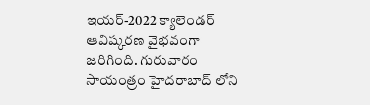ఇయర్-2022 క్యాలెండర్ ఆవిష్కరణ వైభవంగా జరిగింది. గురువారం సాయంత్రం హైదరాబాద్ లోని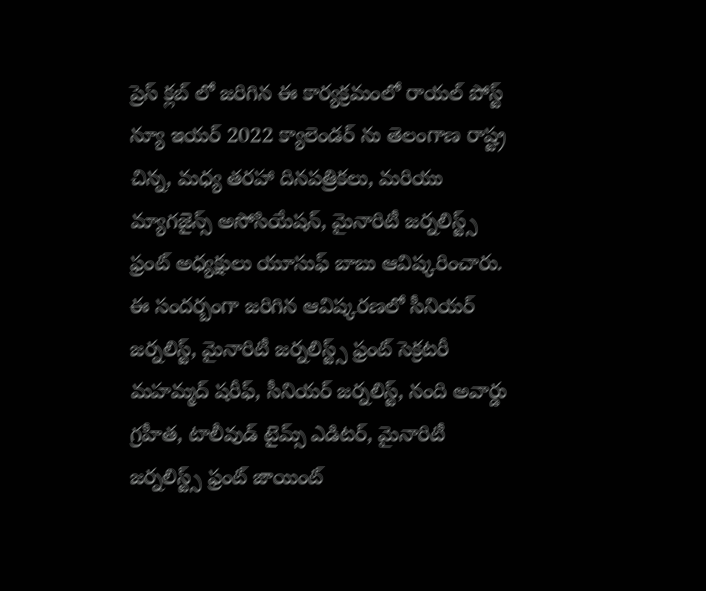ప్రెస్ క్లబ్ లో జరిగిన ఈ కార్యక్రమంలో రాయల్ పోస్ట్ న్యూ ఇయర్ 2022 క్యాలెండర్ ను తెలంగాణ రాష్ట్ర చిన్న, మధ్య తరహా దినపత్రికలు, మరియు మ్యాగజైన్స్ అసోసియేషన్, మైనారిటీ జర్నలిస్ట్స్ ఫ్రంట్ అధ్యక్షులు యూసుఫ్ బాబు ఆవిష్కరించారు. ఈ సందర్బంగా జరిగిన ఆవిష్కరణలో సీనియర్ జర్నలిస్ట్, మైనారిటీ జర్నలిస్ట్స్ ఫ్రంట్ సెక్రటరీ మహమ్మద్ షరీఫ్, సీనియర్ జర్నలిస్ట్, నంది అవార్డు గ్రహీత, టాలీవుడ్ టైమ్స్ ఎడిటర్, మైనారిటీ జర్నలిస్ట్స్ ఫ్రంట్ జాయింట్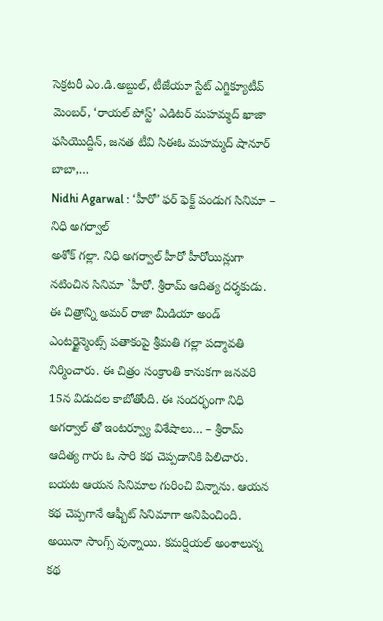సెక్రటరీ ఎం.డి.అబ్దుల్, టీజేయూ స్టేట్ ఎగ్జిక్యూటీవ్ మెంబర్, ‘రాయల్ పోస్ట్’ ఎడిటర్ మహమ్మద్ ఖాజా ఫసియొద్దీన్, జనత టీవి సిఈఓ మహమ్మద్ షానూర్ బాబా,…
Nidhi Agarwal : ‘హీరో’ ఫర్ ఫెక్ట్ పండుగ సినిమా – నిధి అగర్వాల్
అశోక్ గల్లా. నిధి అగర్వాల్ హీరో హీరోయిన్లుగా నటించిన సినిమా `హీరో. శ్రీరామ్ ఆదిత్య దర్శకుడు. ఈ చిత్రాన్ని అమర్ రాజా మీడియా అండ్ ఎంటర్టైన్మెంట్స్ పతాకంపై శ్రీమతి గల్లా పద్మావతి నిర్మించారు. ఈ చిత్రం సంక్రాంతి కానుకగా జనవరి 15న విడుదల కాబోతోంది. ఈ సందర్భంగా నిధి అగర్వాల్ తో ఇంటర్వ్యూ విశేషాలు… – శ్రీరామ్ ఆదిత్య గారు ఓ సారి కథ చెప్పడానికి పిలిచారు. బయట ఆయన సినిమాల గురించి విన్నాను. ఆయన కథ చెప్పగానే ఆఫ్బీట్ సినిమాగా అనిపించింది. అయినా సాంగ్స్ వున్నాయి. కమర్షియల్ అంశాలున్న కథ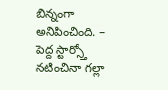బిన్నంగా అనిపించింది. – పెద్ద స్టార్స్తో నటించినా గల్లా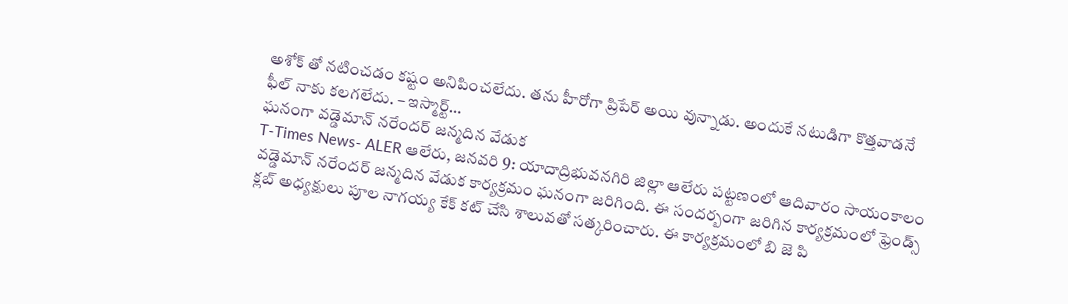అశోక్ తో నటించడం కష్టం అనిపించలేదు. తను హీరోగా ప్రిపేర్ అయి వున్నాడు. అందుకే నటుడిగా కొత్తవాడనే ఫీల్ నాకు కలగలేదు. – ఇస్మార్ట్…
ఘనంగా వడ్డెమాన్ నరేందర్ జన్మదిన వేడుక
T-Times News- ALER ఆలేరు, జనవరి 9: యాదాద్రిభువనగిరి జిల్లా ఆలేరు పట్టణంలో ఆదివారం సాయంకాలం వడ్డెమాన్ నరేందర్ జన్మదిన వేడుక కార్యక్రమం ఘనంగా జరిగింది. ఈ సందర్బంగా జరిగిన కార్యక్రమంలో ఫ్రెండ్స్ క్లబ్ అధ్యక్షులు పూల నాగయ్య కేక్ కట్ చేసి శాలువతో సత్కరించారు. ఈ కార్యక్రమంలో బి జె పి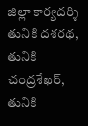జిల్లా కార్యదర్శి తునికి దశరథ, తునికి చంద్రశేఖర్, తునికి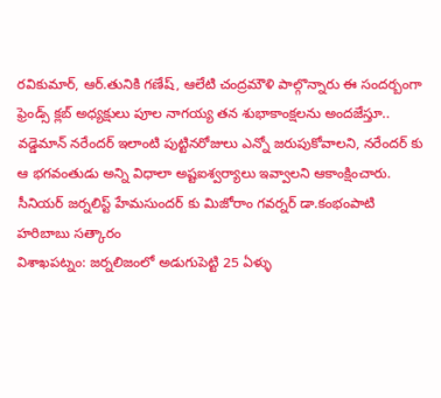రవికుమార్, ఆర్.తునికి గణేష్, ఆలేటి చంద్రమౌళి పాల్గొన్నారు ఈ సందర్బంగా ఫ్రెండ్స్ క్లబ్ అధ్యక్షులు పూల నాగయ్య తన శుభాకాంక్షలను అందజేస్తూ.. వడ్డెమాన్ నరేందర్ ఇలాంటి పుట్టినరోజులు ఎన్నో జరుపుకోవాలని, నరేందర్ కు ఆ భగవంతుడు అన్ని విధాలా అష్టఐశ్వర్యాలు ఇవ్వాలని ఆకాంక్షించారు.
సీనియర్ జర్నలిస్ట్ హేమసుందర్ కు మిజోరాం గవర్నర్ డా.కంభంపాటి హరిబాబు సత్కారం
విశాఖపట్నం: జర్నలిజంలో అడుగుపెట్టి 25 ఏళ్ళు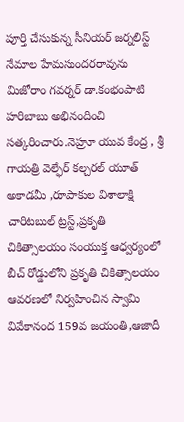పూర్తి చేసుకున్న సీనియర్ జర్నలిస్ట్ నేమాల హేమసుందరరావును మిజోరాం గవర్నర్ డా.కంభంపాటి హరిబాబు అభినందించి సత్కరించారు.నెహ్రూ యువ కేంద్ర , శ్రీ గాయత్రి వెల్ఫేర్ కల్చరల్ యూత్ అకాడమీ ,రూపాకుల విశాలాక్షి చారిటబుల్ ట్రస్ట్,ప్రకృతి చికిత్సాలయం సంయుక్త ఆధ్వర్యంలో బీచ్ రోడ్డులోని ప్రకృతి చికిత్సాలయం ఆవరణలో నిర్వహించిన స్వామి వివేకానంద 159వ జయంతి,ఆజాదీ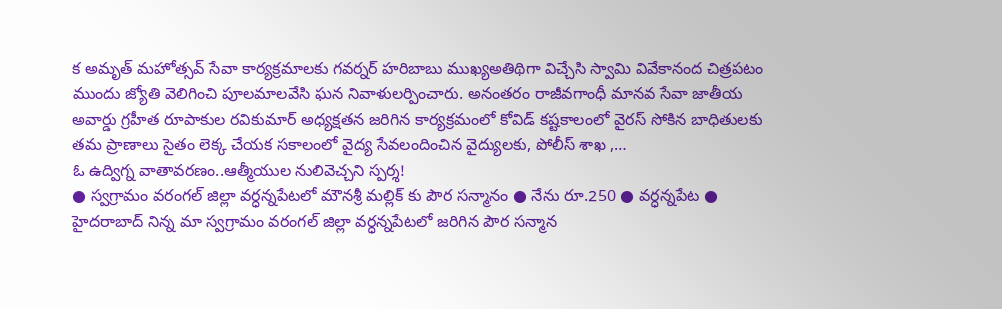క అమృత్ మహోత్సవ్ సేవా కార్యక్రమాలకు గవర్నర్ హరిబాబు ముఖ్యఅతిథిగా విచ్చేసి స్వామి వివేకానంద చిత్రపటం ముందు జ్యోతి వెలిగించి పూలమాలవేసి ఘన నివాళులర్పించారు. అనంతరం రాజీవగాంధీ మానవ సేవా జాతీయ అవార్డు గ్రహీత రూపాకుల రవికుమార్ అధ్యక్షతన జరిగిన కార్యక్రమంలో కోవిడ్ కష్టకాలంలో వైరస్ సోకిన బాధితులకు తమ ప్రాణాలు సైతం లెక్క చేయక సకాలంలో వైద్య సేవలందించిన వైద్యులకు, పోలీస్ శాఖ ,…
ఓ ఉద్విగ్న వాతావరణం..ఆత్మీయుల నులివెచ్చని స్పర్శ!
● స్వగ్రామం వరంగల్ జిల్లా వర్ధన్నపేటలో మౌనశ్రీ మల్లిక్ కు పౌర సన్మానం ● నేను రూ.250 ● వర్ధన్నపేట ● హైదరాబాద్ నిన్న మా స్వగ్రామం వరంగల్ జిల్లా వర్ధన్నపేటలో జరిగిన పౌర సన్మాన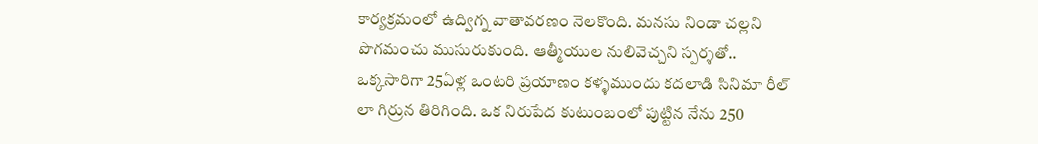కార్యక్రమంలో ఉద్విగ్న వాతావరణం నెలకొంది. మనసు నిండా చల్లని పొగమంచు ముసురుకుంది. ఆత్మీయుల నులివెచ్చని స్పర్శతో.. ఒక్కసారిగా 25ఏళ్ల ఒంటరి ప్రయాణం కళ్ళముందు కదలాడి సినిమా రీల్ లా గిర్రున తిరిగింది. ఒక నిరుపేద కుటుంబంలో పుట్టిన నేను 250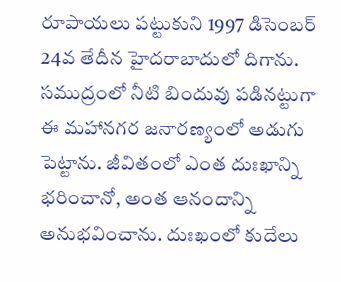రూపాయలు పట్టుకుని 1997 డిసెంబర్ 24వ తేదీన హైదరాబాదులో దిగాను. సముద్రంలో నీటి బిందువు పడినట్టుగా ఈ మహానగర జనారణ్యంలో అడుగు పెట్టాను. జీవితంలో ఎంత దుఃఖాన్ని భరించానో, అంత ఆనందాన్ని అనుభవించాను. దుఃఖంలో కుదేలు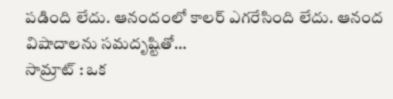పడింది లేదు. ఆనందంలో కాలర్ ఎగరేసింది లేదు. ఆనంద విషాదాలను సమదృష్టితో…
సామ్రాట్ : ఒక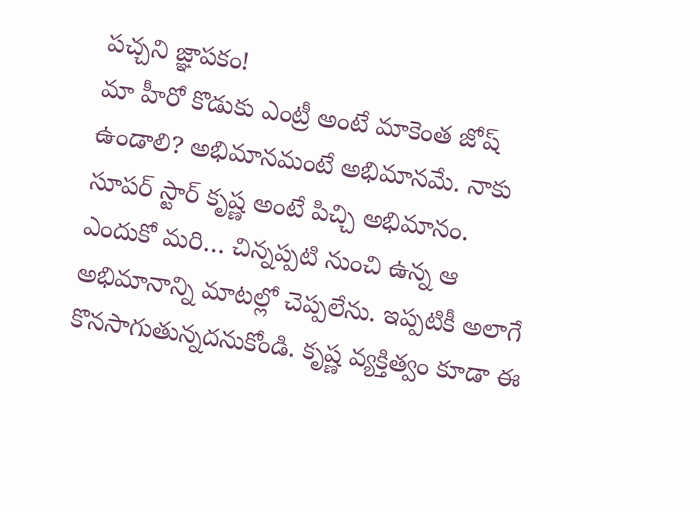పచ్చని జ్ఞాపకం!
మా హీరో కొడుకు ఎంట్రీ అంటే మాకెంత జోష్ ఉండాలి? అభిమానమంటే అభిమానమే. నాకు సూపర్ స్టార్ కృష్ణ అంటే పిచ్చి అభిమానం. ఎందుకో మరి… చిన్నప్పటి నుంచి ఉన్న ఆ అభిమానాన్ని మాటల్లో చెప్పలేను. ఇప్పటికీ అలాగే కొనసాగుతున్నదనుకోండి. కృష్ణ వ్యక్తిత్వం కూడా ఈ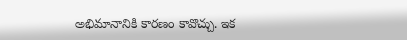అభిమానానికి కారణం కావొచ్చు. ఇక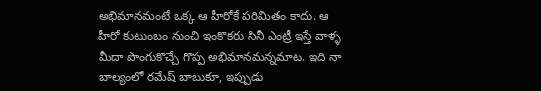అభిమానమంటే ఒక్క ఆ హీరోకే పరిమితం కాదు. ఆ హీరో కుటుంబం నుంచి ఇంకొకరు సినీ ఎంట్రీ ఇస్తే వాళ్ళ మీదా పొంగుకొచ్చే గొప్ప అభిమానమన్నమాట. ఇది నా బాల్యంలో రమేష్ బాబుకూ, ఇప్పుడు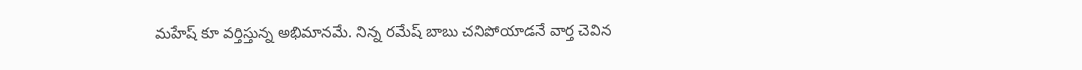మహేష్ కూ వర్తిస్తున్న అభిమానమే. నిన్న రమేష్ బాబు చనిపోయాడనే వార్త చెవిన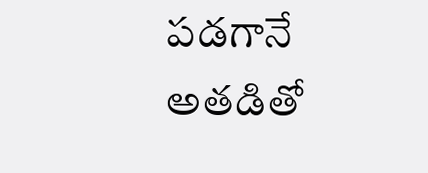పడగానే అతడితో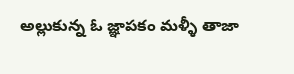అల్లుకున్న ఓ జ్ఞాపకం మళ్ళీ తాజా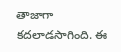తాజాగా కదలాడసాగింది. ఈ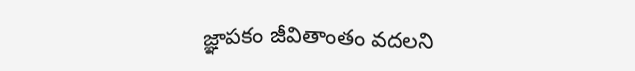జ్ఞాపకం జీవితాంతం వదలని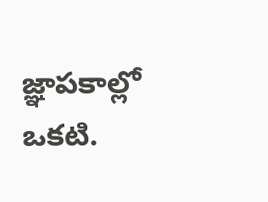జ్ఞాపకాల్లో ఒకటి.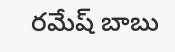రమేష్ బాబు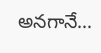అనగానే…